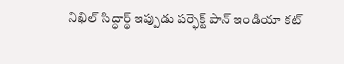నిఖిల్ సిద్ధార్థ్ ఇప్పుడు పర్ఫెక్ట్ పాన్ ఇండియా కట్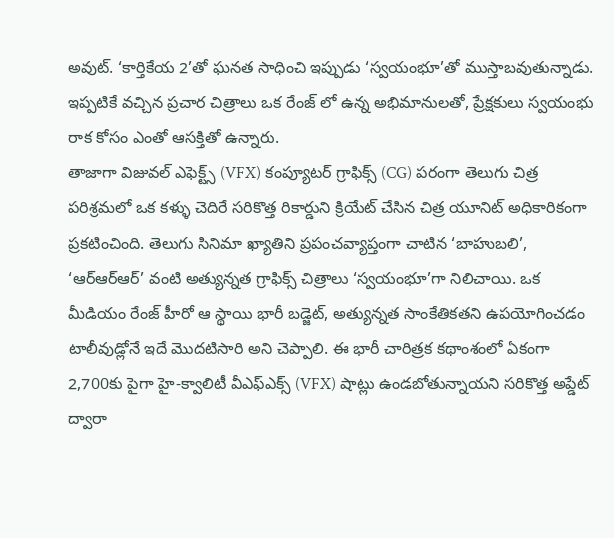అవుట్. ‘కార్తికేయ 2’తో ఘనత సాధించి ఇప్పుడు ‘స్వయంభూ’తో ముస్తాబవుతున్నాడు. ఇప్పటికే వచ్చిన ప్రచార చిత్రాలు ఒక రేంజ్ లో ఉన్న అభిమానులతో, ప్రేక్షకులు స్వయంభు రాక కోసం ఎంతో ఆసక్తితో ఉన్నారు.
తాజాగా విజువల్ ఎఫెక్ట్స్ (VFX) కంప్యూటర్ గ్రాఫిక్స్ (CG) పరంగా తెలుగు చిత్ర పరిశ్రమలో ఒక కళ్ళు చెదిరే సరికొత్త రికార్డుని క్రియేట్ చేసిన చిత్ర యూనిట్ అధికారికంగా ప్రకటించింది. తెలుగు సినిమా ఖ్యాతిని ప్రపంచవ్యాప్తంగా చాటిన ‘బాహుబలి’, ‘ఆర్ఆర్ఆర్’ వంటి అత్యున్నత గ్రాఫిక్స్ చిత్రాలు ‘స్వయంభూ’గా నిలిచాయి. ఒక మీడియం రేంజ్ హీరో ఆ స్థాయి భారీ బడ్జెట్, అత్యున్నత సాంకేతికతని ఉపయోగించడం టాలీవుడ్లోనే ఇదే మొదటిసారి అని చెప్పాలి. ఈ భారీ చారిత్రక కథాంశంలో ఏకంగా 2,700కు పైగా హై-క్వాలిటీ వీఎఫ్ఎక్స్ (VFX) షాట్లు ఉండబోతున్నాయని సరికొత్త అప్డేట్ ద్వారా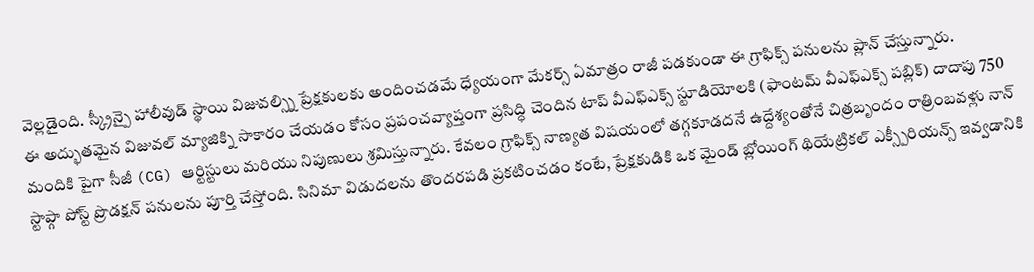వెల్లడైంది. స్క్రీన్పై హాలీవుడ్ స్థాయి విజువల్స్ని ప్రేక్షకులకు అందించడమే ధ్యేయంగా మేకర్స్ ఏమాత్రం రాజీ పడకుండా ఈ గ్రాఫిక్స్ పనులను ప్లాన్ చేస్తున్నారు.
ఈ అద్భుతమైన విజువల్ మ్యాజిక్ని సాకారం చేయడం కోసం ప్రపంచవ్యాప్తంగా ప్రసిద్ధి చెందిన టాప్ వీఎఫ్ఎక్స్ స్టూడియోలకి (ఫాంటమ్ వీఎఫ్ఎక్స్ పబ్లిక్) దాదాపు 750 మందికి పైగా సీజీ (CG) ఆర్టిస్టులు మరియు నిపుణులు శ్రమిస్తున్నారు. కేవలం గ్రాఫిక్స్ నాణ్యత విషయంలో తగ్గకూడదనే ఉద్దేశ్యంతోనే చిత్రబృందం రాత్రింబవళ్లు నాన్ స్టాప్గా పోస్ట్ ప్రొడక్షన్ పనులను పూర్తి చేస్తోంది. సినిమా విడుదలను తొందరపడి ప్రకటించడం కంటే, ప్రేక్షకుడికి ఒక మైండ్ బ్లోయింగ్ థియేట్రికల్ ఎక్స్పీరియన్స్ ఇవ్వడానికి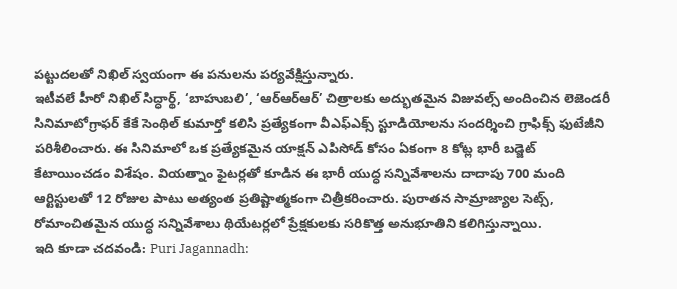పట్టుదలతో నిఖిల్ స్వయంగా ఈ పనులను పర్యవేక్షిస్తున్నారు.
ఇటీవలే హీరో నిఖిల్ సిద్ధార్థ్, ‘బాహుబలి’, ‘ఆర్ఆర్ఆర్’ చిత్రాలకు అద్భుతమైన విజువల్స్ అందించిన లెజెండరీ సినిమాటోగ్రాఫర్ కేకే సెంథిల్ కుమార్తో కలిసి ప్రత్యేకంగా వీఎఫ్ఎక్స్ స్టూడియోలను సందర్శించి గ్రాఫిక్స్ ఫుటేజీని పరిశీలించారు. ఈ సినిమాలో ఒక ప్రత్యేకమైన యాక్షన్ ఎపిసోడ్ కోసం ఏకంగా 8 కోట్ల భారీ బడ్జెట్ కేటాయించడం విశేషం. వియత్నాం ఫైటర్లతో కూడిన ఈ భారీ యుద్ధ సన్నివేశాలను దాదాపు 700 మంది ఆర్టిస్టులతో 12 రోజుల పాటు అత్యంత ప్రతిష్టాత్మకంగా చిత్రీకరించారు. పురాతన సామ్రాజ్యాల సెట్స్, రోమాంచితమైన యుద్ధ సన్నివేశాలు థియేటర్లలో ప్రేక్షకులకు సరికొత్త అనుభూతిని కలిగిస్తున్నాయి.
ఇది కూడా చదవండి: Puri Jagannadh: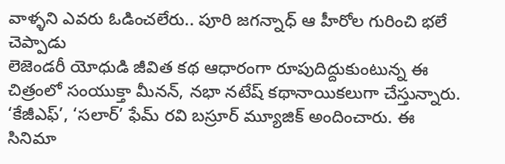వాళ్ళని ఎవరు ఓడించలేరు.. పూరి జగన్నాధ్ ఆ హీరోల గురించి భలే చెప్పాడు
లెజెండరీ యోధుడి జీవిత కథ ఆధారంగా రూపుదిద్దుకుంటున్న ఈ చిత్రంలో సంయుక్తా మీనన్, నభా నటేష్ కథానాయికలుగా చేస్తున్నారు. ‘కేజీఎఫ్’, ‘సలార్’ ఫేమ్ రవి బస్రూర్ మ్యూజిక్ అందించారు. ఈ సినిమా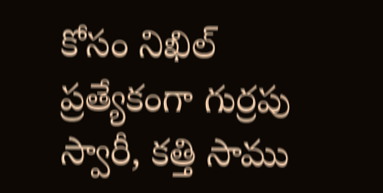కోసం నిఖిల్ ప్రత్యేకంగా గుర్రపు స్వారీ, కత్తి సాము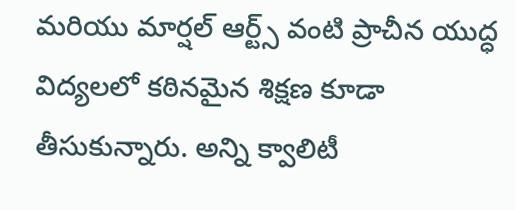మరియు మార్షల్ ఆర్ట్స్ వంటి ప్రాచీన యుద్ధ విద్యలలో కఠినమైన శిక్షణ కూడా తీసుకున్నారు. అన్ని క్వాలిటీ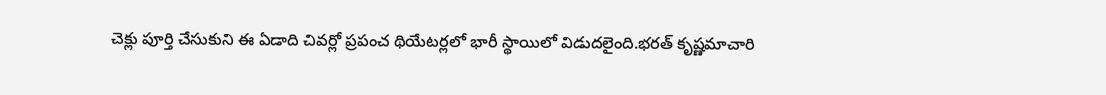చెక్లు పూర్తి చేసుకుని ఈ ఏడాది చివర్లో ప్రపంచ థియేటర్లలో భారీ స్థాయిలో విడుదలైంది.భరత్ కృష్ణమాచారి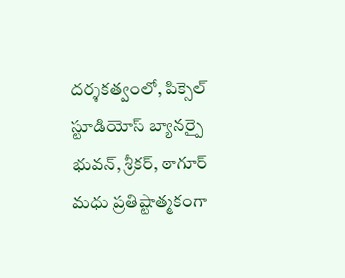దర్శకత్వంలో, పిక్సెల్ స్టూడియోస్ బ్యానర్పై భువన్, శ్రీకర్, ఠాగూర్ మధు ప్రతిష్టాత్మకంగా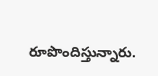రూపొందిస్తున్నారు.